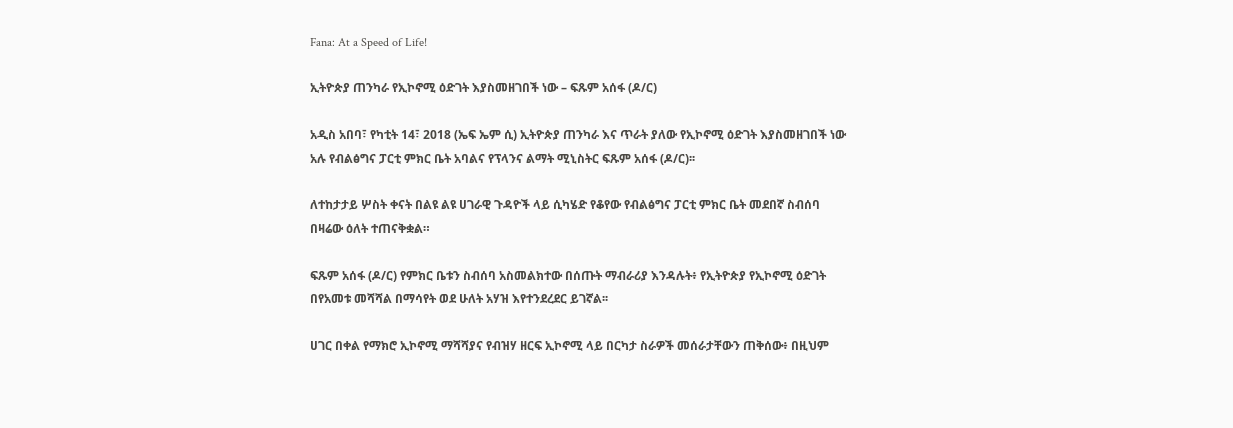Fana: At a Speed of Life!

ኢትዮጵያ ጠንካራ የኢኮኖሚ ዕድገት እያስመዘገበች ነው – ፍጹም አሰፋ (ዶ/ር)

አዲስ አበባ፣ የካቲት 14፣ 2018 (ኤፍ ኤም ሲ) ኢትዮጵያ ጠንካራ እና ጥራት ያለው የኢኮኖሚ ዕድገት እያስመዘገበች ነው አሉ የብልፅግና ፓርቲ ምክር ቤት አባልና የፕላንና ልማት ሚኒስትር ፍጹም አሰፋ (ዶ/ር)፡፡

ለተከታታይ ሦስት ቀናት በልዩ ልዩ ሀገራዊ ጉዳዮች ላይ ሲካሄድ የቆየው የብልፅግና ፓርቲ ምክር ቤት መደበኛ ስብሰባ በዛሬው ዕለት ተጠናቅቋል።

ፍጹም አሰፋ (ዶ/ር) የምክር ቤቱን ስብሰባ አስመልክተው በሰጡት ማብራሪያ እንዳሉት፥ የኢትዮጵያ የኢኮኖሚ ዕድገት በየአመቱ መሻሻል በማሳየት ወደ ሁለት አሃዝ እየተንደረደር ይገኛል፡፡

ሀገር በቀል የማክሮ ኢኮኖሚ ማሻሻያና የብዝሃ ዘርፍ ኢኮኖሚ ላይ በርካታ ስራዎች መሰራታቸውን ጠቅሰው፥ በዚህም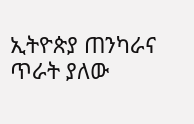ኢትዮጵያ ጠንካራና ጥራት ያለው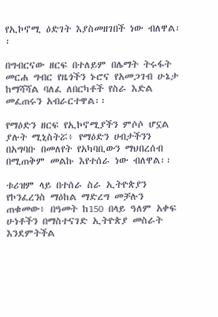የኢኮኖሚ ዕድገት እያስመዘገበች ነው ብለዋል፡፡

በግብርናው ዘርፍ በተለይም በሌማት ትሩፋት መርሐ ግብር የዜጎችን ኑሮና የአመጋገብ ሁኔታ ከማሻሻል ባለፈ ለበርካቶች የስራ እድል መፈጠሩን አብራርተዋል፡፡

የማዕድን ዘርፍ የኢኮኖሚያችን ምሶሶ ሆኗል ያሉት ሚኒስትሯ፥ የማዕድን ሀብታችንን በአግባቡ በመለየት የአካባቢውን ማህበረሰብ በሚጠቅም መልኩ እየተሰራ ነው ብለዋል፡፡

ቱሪዝም ላይ በተሰራ ስራ ኢትዮጵያን የኮንፈረንስ ማዕከል ማድረግ መቻሉን ጠቁመው፥ በዓመት ከ150 በላይ ዓለም አቀፍ ሁነቶችን በማስተናገድ ኢትዮጵያ መስራት እንደምትችል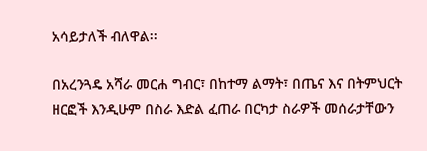አሳይታለች ብለዋል፡፡

በአረንጓዴ አሻራ መርሐ ግብር፣ በከተማ ልማት፣ በጤና እና በትምህርት ዘርፎች እንዲሁም በስራ እድል ፈጠራ በርካታ ስራዎች መሰራታቸውን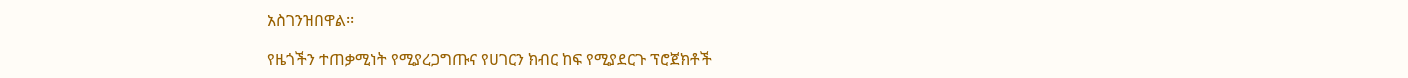አስገንዝበዋል፡፡

የዜጎችን ተጠቃሚነት የሚያረጋግጡና የሀገርን ክብር ከፍ የሚያደርጉ ፕሮጀክቶች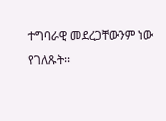ተግባራዊ መደረጋቸውንም ነው የገለጹት፡፡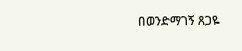በወንድማገኝ ጸጋዬ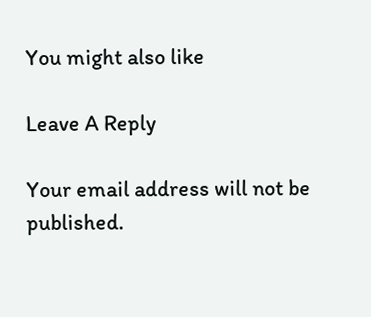You might also like

Leave A Reply

Your email address will not be published.